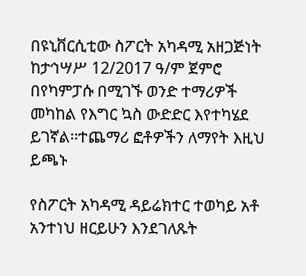በዩኒቨርሲቲው ስፖርት አካዳሚ አዘጋጅነት ከታኅሣሥ 12/2017 ዓ/ም ጀምሮ በየካምፓሱ በሚገኙ ወንድ ተማሪዎች መካከል የእግር ኳስ ውድድር እየተካሄደ ይገኛል፡፡ተጨማሪ ፎቶዎችን ለማየት እዚህ ይጫኑ

የስፖርት አካዳሚ ዳይሬክተር ተወካይ አቶ አንተነህ ዘርይሁን እንደገለጹት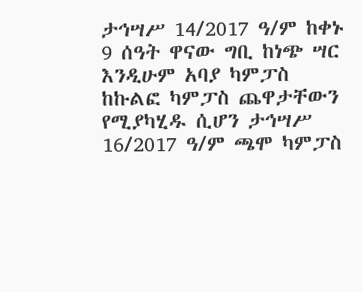ታኅሣሥ 14/2017 ዓ/ም ከቀኑ 9 ሰዓት ዋናው ግቢ ከነጭ ሣር እንዲሁም አባያ ካምፓስ ከኩልፎ ካምፓስ ጨዋታቸውን የሚያካሂዱ ሲሆን ታኅሣሥ 16/2017 ዓ/ም ጫሞ ካምፓስ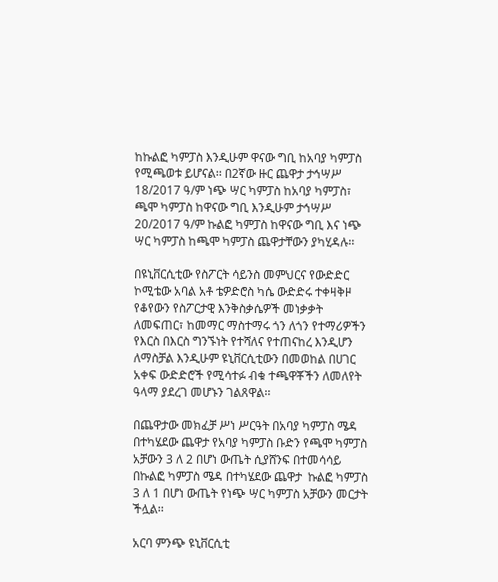ከኩልፎ ካምፓስ እንዲሁም ዋናው ግቢ ከአባያ ካምፓስ የሚጫወቱ ይሆናል፡፡ በ2ኛው ዙር ጨዋታ ታኅሣሥ 18/2017 ዓ/ም ነጭ ሣር ካምፓስ ከአባያ ካምፓስ፣ ጫሞ ካምፓስ ከዋናው ግቢ እንዲሁም ታኅሣሥ 20/2017 ዓ/ም ኩልፎ ካምፓስ ከዋናው ግቢ እና ነጭ ሣር ካምፓስ ከጫሞ ካምፓስ ጨዋታቸውን ያካሂዳሉ፡፡

በዩኒቨርሲቲው የስፖርት ሳይንስ መምህርና የውድድር ኮሚቴው አባል አቶ ቴዎድሮስ ካሴ ውድድሩ ተቀዛቅዞ የቆየውን የስፖርታዊ እንቅስቃሴዎች መነቃቃት ለመፍጠር፣ ከመማር ማስተማሩ ጎን ለጎን የተማሪዎችን የእርስ በእርስ ግንኙነት የተሻለና የተጠናከረ እንዲሆን ለማስቻል እንዲሁም ዩኒቨርሲቲውን በመወከል በሀገር አቀፍ ውድድሮች የሚሳተፉ ብቁ ተጫዋቾችን ለመለየት ዓላማ ያደረገ መሆኑን ገልጸዋል፡፡

በጨዋታው መክፈቻ ሥነ ሥርዓት በአባያ ካምፓስ ሜዳ በተካሄደው ጨዋታ የአባያ ካምፓስ ቡድን የጫሞ ካምፓስ አቻውን 3 ለ 2 በሆነ ውጤት ሲያሸንፍ በተመሳሳይ በኩልፎ ካምፓስ ሜዳ በተካሄደው ጨዋታ  ኩልፎ ካምፓስ 3 ለ 1 በሆነ ውጤት የነጭ ሣር ካምፓስ አቻውን መርታት ችሏል፡፡

አርባ ምንጭ ዩኒቨርሲቲ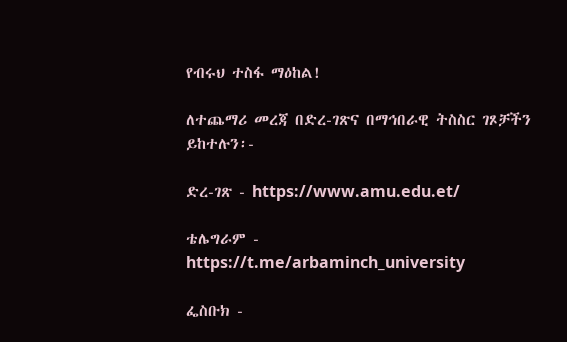የብሩህ ተስፋ ማዕከል!

ለተጨማሪ መረጃ በድረ-ገጽና በማኅበራዊ ትስስር ገጾቻችን ይከተሉን፡-

ድረ-ገጽ - https://www.amu.edu.et/

ቴሌግራም - https://t.me/arbaminch_university

ፌስቡክ -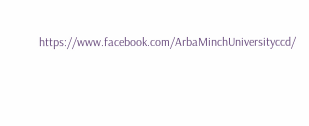https://www.facebook.com/ArbaMinchUniversityccd/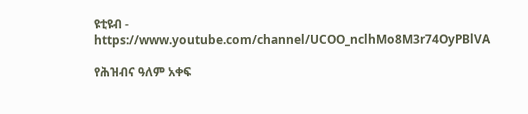ዩቲዩብ - https://www.youtube.com/channel/UCOO_nclhMo8M3r74OyPBlVA

የሕዝብና ዓለም አቀፍ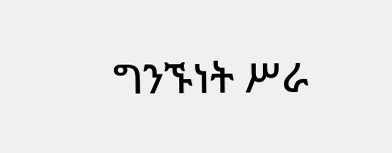ግንኙነት ሥራ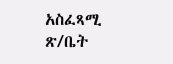አስፈጻሚ ጽ/ቤት